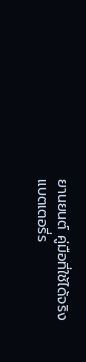ยานยนต์ คู่มือที่ใช้ได้จริง
แบตเตอรี่ร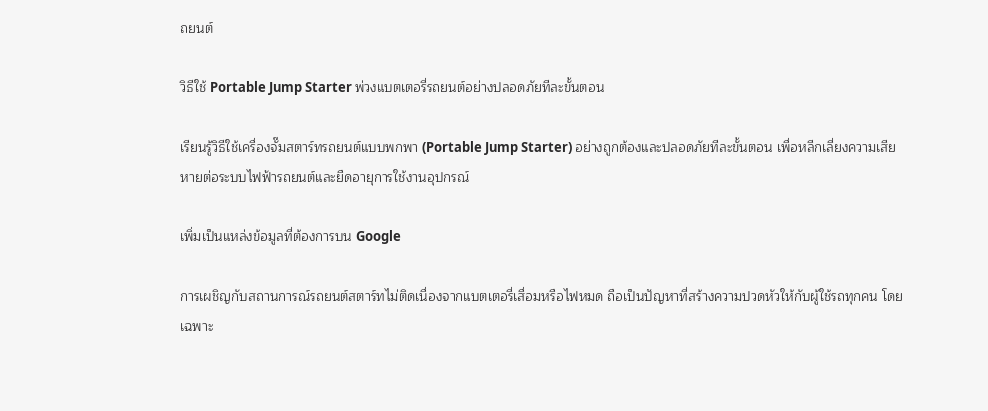ถยนต์

วิธีใช้ Portable Jump Starter พ่วงแบตเตอรี่รถยนต์อย่างปลอดภัยทีละขั้นตอน

เรียนรู้วิธีใช้เครื่องจั๊มสตาร์ทรถยนต์แบบพกพา (Portable Jump Starter) อย่างถูกต้องและปลอดภัยทีละขั้นตอน เพื่อหลีกเลี่ยงความเสียหายต่อระบบไฟฟ้ารถยนต์และยืดอายุการใช้งานอุปกรณ์

เพิ่มเป็นแหล่งข้อมูลที่ต้องการบน Google

การเผชิญกับสถานการณ์รถยนต์สตาร์ทไม่ติดเนื่องจากแบตเตอรี่เสื่อมหรือไฟหมด ถือเป็นปัญหาที่สร้างความปวดหัวให้กับผู้ใช้รถทุกคน โดยเฉพาะ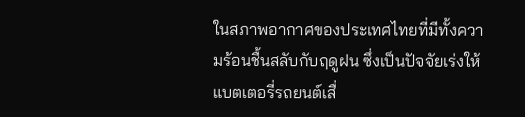ในสภาพอากาศของประเทศไทยที่มีทั้งความร้อนชื้นสลับกับฤดูฝน ซึ่งเป็นปัจจัยเร่งให้แบตเตอรี่รถยนต์เสื่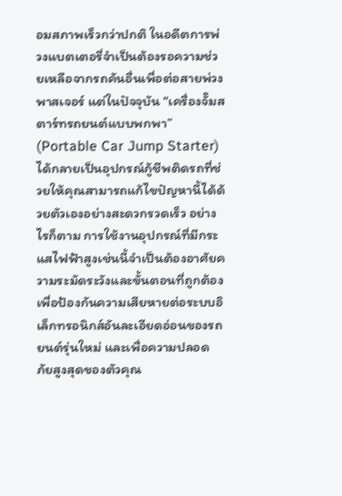อมสภาพเร็วกว่าปกติ ในอดีตการพ่วงแบตเตอรี่จำเป็นต้องรอความช่วยเหลือจากรถคันอื่นเพื่อต่อสายพ่วงพาสเจอร์ แต่ในปัจจุบัน “เครื่องจั๊มสตาร์ทรถยนต์แบบพกพา” (Portable Car Jump Starter) ได้กลายเป็นอุปกรณ์กู้ชีพติดรถที่ช่วยให้คุณสามารถแก้ไขปัญหานี้ได้ด้วยตัวเองอย่างสะดวกรวดเร็ว อย่างไรก็ตาม การใช้งานอุปกรณ์ที่มีกระแสไฟฟ้าสูงเช่นนี้จำเป็นต้องอาศัยความระมัดระวังและขั้นตอนที่ถูกต้อง เพื่อป้องกันความเสียหายต่อระบบอิเล็กทรอนิกส์อันละเอียดอ่อนของรถยนต์รุ่นใหม่ และเพื่อความปลอดภัยสูงสุดของตัวคุณ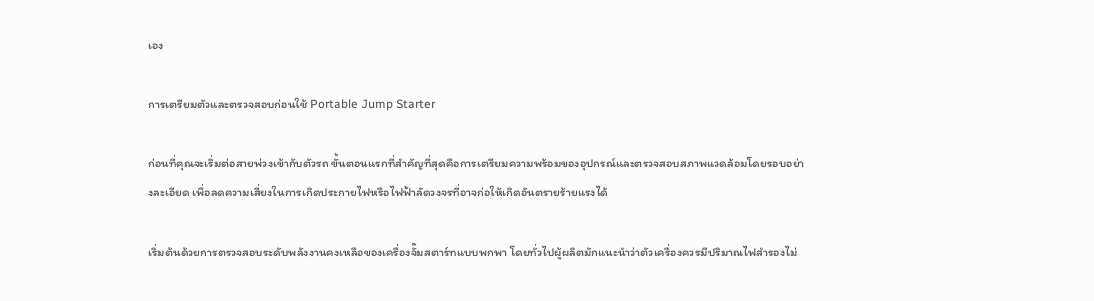เอง

การเตรียมตัวและตรวจสอบก่อนใช้ Portable Jump Starter

ก่อนที่คุณจะเริ่มต่อสายพ่วงเข้ากับตัวรถ ขั้นตอนแรกที่สำคัญที่สุดคือการเตรียมความพร้อมของอุปกรณ์และตรวจสอบสภาพแวดล้อมโดยรอบอย่างละเอียด เพื่อลดความเสี่ยงในการเกิดประกายไฟหรือไฟฟ้าลัดวงจรที่อาจก่อให้เกิดอันตรายร้ายแรงได้

เริ่มต้นด้วยการตรวจสอบระดับพลังงานคงเหลือของเครื่องจั๊มสตาร์ทแบบพกพา โดยทั่วไปผู้ผลิตมักแนะนำว่าตัวเครื่องควรมีปริมาณไฟสำรองไม่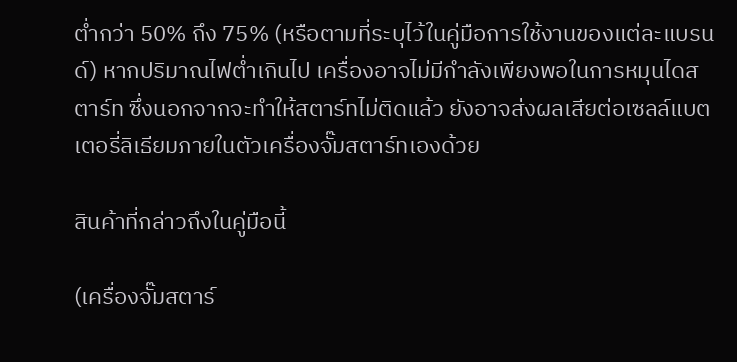ต่ำกว่า 50% ถึง 75% (หรือตามที่ระบุไว้ในคู่มือการใช้งานของแต่ละแบรนด์) หากปริมาณไฟต่ำเกินไป เครื่องอาจไม่มีกำลังเพียงพอในการหมุนไดสตาร์ท ซึ่งนอกจากจะทำให้สตาร์ทไม่ติดแล้ว ยังอาจส่งผลเสียต่อเซลล์แบตเตอรี่ลิเธียมภายในตัวเครื่องจั๊มสตาร์ทเองด้วย

สินค้าที่กล่าวถึงในคู่มือนี้

(เครื่องจั๊มสตาร์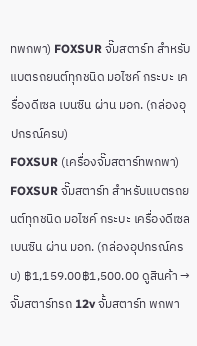ทพกพา) FOXSUR จั๊มสตาร์ท สำหรับแบตรถยนต์ทุกชนิด มอไซค์ กระบะ เครื่องดีเซล เบนซิน ผ่าน มอก. (กล่องอุปกรณ์ครบ)
FOXSUR (เครื่องจั๊มสตาร์ทพกพา) FOXSUR จั๊มสตาร์ท สำหรับแบตรถยนต์ทุกชนิด มอไซค์ กระบะ เครื่องดีเซล เบนซิน ผ่าน มอก. (กล่องอุปกรณ์ครบ) ฿1,159.00฿1,500.00 ดูสินค้า →
จั๊มสตาร์ทรถ 12v จั้มสตาร์ท พกพา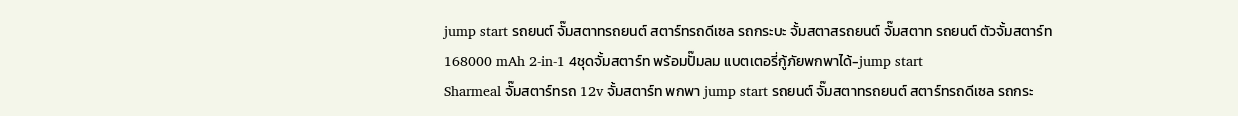jump start รถยนต์ จั๊มสตาทรถยนต์ สตาร์ทรถดีเซล รถกระบะ จั้มสตาสรถยนต์ จั๊มสตาท รถยนต์ ตัวจั้มสตาร์ท 168000 mAh 2-in-1 4ชุดจั้มสตาร์ท พร้อมปั๊มลม แบตเตอรี่กู้ภัยพกพาได้-jump start
Sharmeal จั๊มสตาร์ทรถ 12v จั้มสตาร์ท พกพา jump start รถยนต์ จั๊มสตาทรถยนต์ สตาร์ทรถดีเซล รถกระ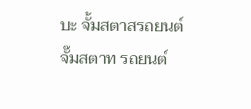บะ จั้มสตาสรถยนต์ จั๊มสตาท รถยนต์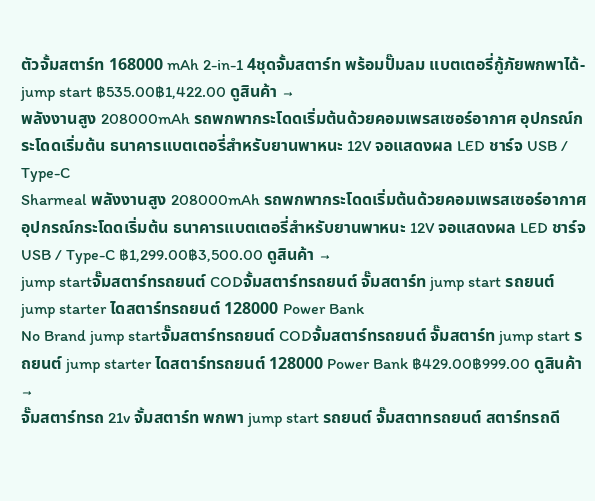ตัวจั้มสตาร์ท 168000 mAh 2-in-1 4ชุดจั้มสตาร์ท พร้อมปั๊มลม แบตเตอรี่กู้ภัยพกพาได้-jump start ฿535.00฿1,422.00 ดูสินค้า →
พลังงานสูง 208000mAh รถพกพากระโดดเริ่มต้นด้วยคอมเพรสเซอร์อากาศ อุปกรณ์กระโดดเริ่มต้น ธนาคารแบตเตอรี่สำหรับยานพาหนะ 12V จอแสดงผล LED ชาร์จ USB / Type-C
Sharmeal พลังงานสูง 208000mAh รถพกพากระโดดเริ่มต้นด้วยคอมเพรสเซอร์อากาศ อุปกรณ์กระโดดเริ่มต้น ธนาคารแบตเตอรี่สำหรับยานพาหนะ 12V จอแสดงผล LED ชาร์จ USB / Type-C ฿1,299.00฿3,500.00 ดูสินค้า →
jump startจั๊มสตาร์ทรถยนต์ CODจั้มสตาร์ทรถยนต์ จั๊มสตาร์ท jump start รถยนต์ jump starter ไดสตาร์ทรถยนต์ 128000 Power Bank
No Brand jump startจั๊มสตาร์ทรถยนต์ CODจั้มสตาร์ทรถยนต์ จั๊มสตาร์ท jump start รถยนต์ jump starter ไดสตาร์ทรถยนต์ 128000 Power Bank ฿429.00฿999.00 ดูสินค้า →
จั๊มสตาร์ทรถ 21v จั้มสตาร์ท พกพา jump start รถยนต์ จั๊มสตาทรถยนต์ สตาร์ทรถดี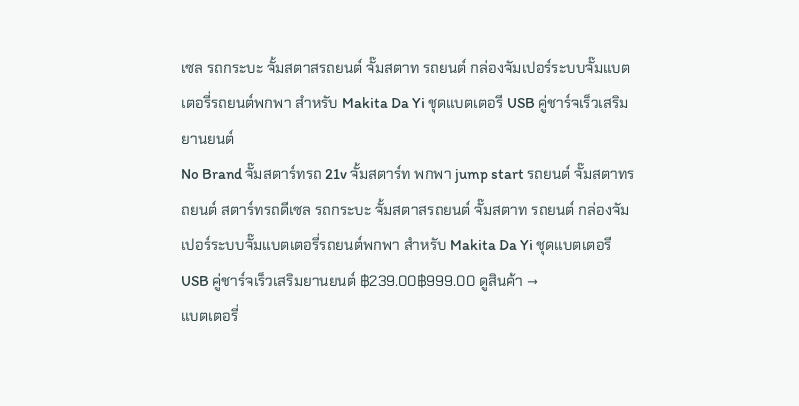เซล รถกระบะ จั้มสตาสรถยนต์ จั๊มสตาท รถยนต์ กล่องจัมเปอร์ระบบจั๊มแบตเตอรี่รถยนต์พกพา สำหรับ Makita Da Yi ชุดแบตเตอรี USB คู่ชาร์จเร็วเสริมยานยนต์
No Brand จั๊มสตาร์ทรถ 21v จั้มสตาร์ท พกพา jump start รถยนต์ จั๊มสตาทรถยนต์ สตาร์ทรถดีเซล รถกระบะ จั้มสตาสรถยนต์ จั๊มสตาท รถยนต์ กล่องจัมเปอร์ระบบจั๊มแบตเตอรี่รถยนต์พกพา สำหรับ Makita Da Yi ชุดแบตเตอรี USB คู่ชาร์จเร็วเสริมยานยนต์ ฿239.00฿999.00 ดูสินค้า →
แบตเตอรี่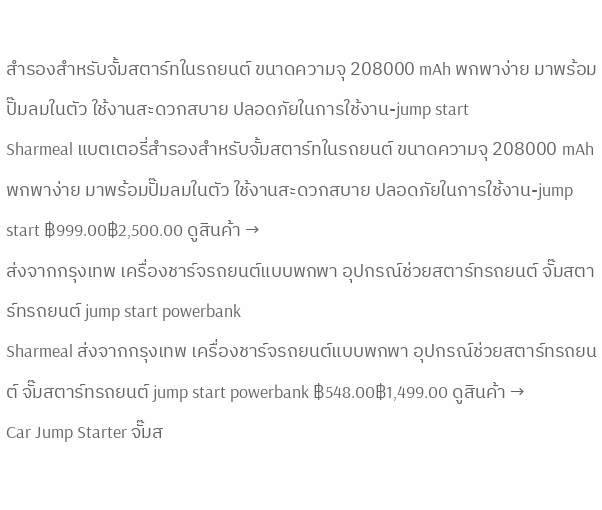สำรองสำหรับจั้มสตาร์ทในรถยนต์ ขนาดความจุ 208000 mAh พกพาง่าย มาพร้อมปั๊มลมในตัว ใช้งานสะดวกสบาย ปลอดภัยในการใช้งาน-jump start
Sharmeal แบตเตอรี่สำรองสำหรับจั้มสตาร์ทในรถยนต์ ขนาดความจุ 208000 mAh พกพาง่าย มาพร้อมปั๊มลมในตัว ใช้งานสะดวกสบาย ปลอดภัยในการใช้งาน-jump start ฿999.00฿2,500.00 ดูสินค้า →
ส่งจากกรุงเทพ เครื่องชาร์จรถยนต์แบบพกพา อุปกรณ์ช่วยสตาร์ทรถยนต์ จั๊มสตาร์ทรถยนต์ jump start powerbank
Sharmeal ส่งจากกรุงเทพ เครื่องชาร์จรถยนต์แบบพกพา อุปกรณ์ช่วยสตาร์ทรถยนต์ จั๊มสตาร์ทรถยนต์ jump start powerbank ฿548.00฿1,499.00 ดูสินค้า →
Car Jump Starter จั๊มส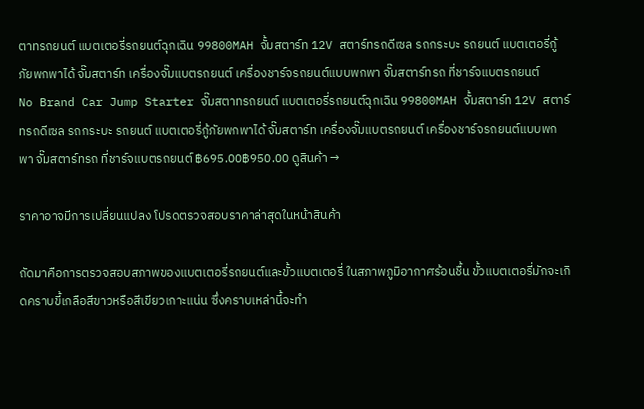ตาทรถยนต์ แบตเตอรี่รถยนต์ฉุกเฉิน 99800MAH จั้มสตาร์ท 12V สตาร์ทรถดีเซล รถกระบะ รถยนต์ แบตเตอรี่กู้ภัยพกพาได้ จั๊มสตาร์ท เครื่องจั๊มแบตรถยนต์ เครื่องชาร์จรถยนต์แบบพกพา จั๊มสตาร์ทรถ ที่ชาร์จแบตรถยนต์
No Brand Car Jump Starter จั๊มสตาทรถยนต์ แบตเตอรี่รถยนต์ฉุกเฉิน 99800MAH จั้มสตาร์ท 12V สตาร์ทรถดีเซล รถกระบะ รถยนต์ แบตเตอรี่กู้ภัยพกพาได้ จั๊มสตาร์ท เครื่องจั๊มแบตรถยนต์ เครื่องชาร์จรถยนต์แบบพกพา จั๊มสตาร์ทรถ ที่ชาร์จแบตรถยนต์ ฿695.00฿950.00 ดูสินค้า →

ราคาอาจมีการเปลี่ยนแปลง โปรดตรวจสอบราคาล่าสุดในหน้าสินค้า

ถัดมาคือการตรวจสอบสภาพของแบตเตอรี่รถยนต์และขั้วแบตเตอรี่ ในสภาพภูมิอากาศร้อนชื้น ขั้วแบตเตอรี่มักจะเกิดคราบขี้เกลือสีขาวหรือสีเขียวเกาะแน่น ซึ่งคราบเหล่านี้จะทำ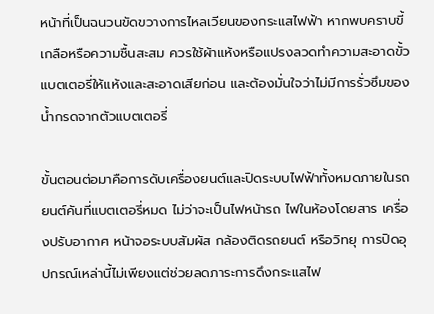หน้าที่เป็นฉนวนขัดขวางการไหลเวียนของกระแสไฟฟ้า หากพบคราบขี้เกลือหรือความชื้นสะสม ควรใช้ผ้าแห้งหรือแปรงลวดทำความสะอาดขั้วแบตเตอรี่ให้แห้งและสะอาดเสียก่อน และต้องมั่นใจว่าไม่มีการรั่วซึมของน้ำกรดจากตัวแบตเตอรี่

ขั้นตอนต่อมาคือการดับเครื่องยนต์และปิดระบบไฟฟ้าทั้งหมดภายในรถยนต์คันที่แบตเตอรี่หมด ไม่ว่าจะเป็นไฟหน้ารถ ไฟในห้องโดยสาร เครื่องปรับอากาศ หน้าจอระบบสัมผัส กล้องติดรถยนต์ หรือวิทยุ การปิดอุปกรณ์เหล่านี้ไม่เพียงแต่ช่วยลดภาระการดึงกระแสไฟ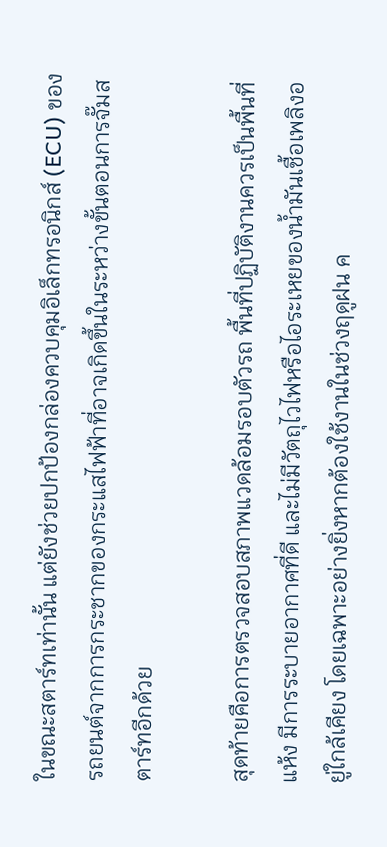ในขณะสตาร์ทเท่านั้น แต่ยังช่วยปกป้องกล่องควบคุมอิเล็กทรอนิกส์ (ECU) ของรถยนต์จากการกระชากของกระแสไฟฟ้าที่อาจเกิดขึ้นในระหว่างขั้นตอนการจั๊มสตาร์ทอีกด้วย

สุดท้ายคือการตรวจสอบสภาพแวดล้อมรอบตัวรถ พื้นที่ปฏิบัติงานควรเป็นพื้นที่แห้ง มีการระบายอากาศที่ดี และไม่มีวัตถุไวไฟหรือไอระเหยของน้ำมันเชื้อเพลิงอยู่ใกล้เคียง โดยเฉพาะอย่างยิ่งหากต้องใช้งานในช่วงฤดูฝน ค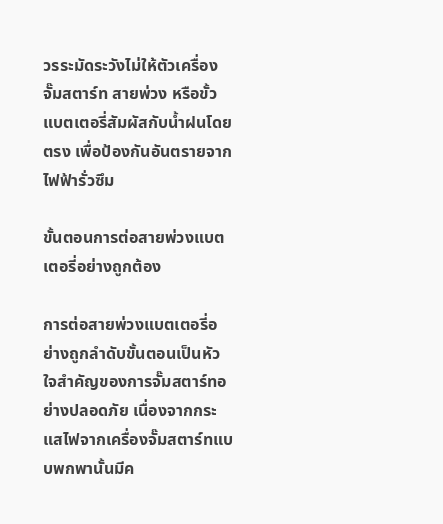วรระมัดระวังไม่ให้ตัวเครื่องจั๊มสตาร์ท สายพ่วง หรือขั้วแบตเตอรี่สัมผัสกับน้ำฝนโดยตรง เพื่อป้องกันอันตรายจากไฟฟ้ารั่วซึม

ขั้นตอนการต่อสายพ่วงแบตเตอรี่อย่างถูกต้อง

การต่อสายพ่วงแบตเตอรี่อย่างถูกลำดับขั้นตอนเป็นหัวใจสำคัญของการจั๊มสตาร์ทอย่างปลอดภัย เนื่องจากกระแสไฟจากเครื่องจั๊มสตาร์ทแบบพกพานั้นมีค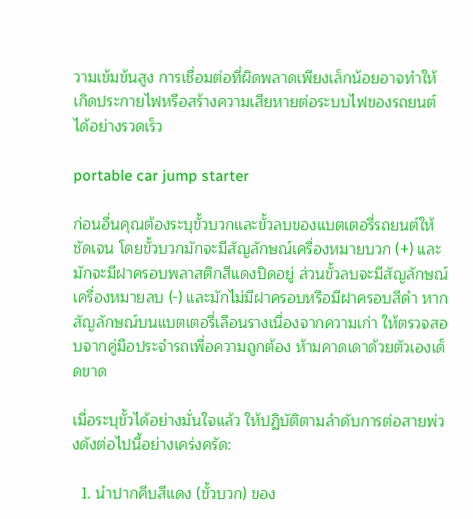วามเข้มข้นสูง การเชื่อมต่อที่ผิดพลาดเพียงเล็กน้อยอาจทำให้เกิดประกายไฟหรือสร้างความเสียหายต่อระบบไฟของรถยนต์ได้อย่างรวดเร็ว

portable car jump starter

ก่อนอื่นคุณต้องระบุขั้วบวกและขั้วลบของแบตเตอรี่รถยนต์ให้ชัดเจน โดยขั้วบวกมักจะมีสัญลักษณ์เครื่องหมายบวก (+) และมักจะมีฝาครอบพลาสติกสีแดงปิดอยู่ ส่วนขั้วลบจะมีสัญลักษณ์เครื่องหมายลบ (-) และมักไม่มีฝาครอบหรือมีฝาครอบสีดำ หากสัญลักษณ์บนแบตเตอรี่เลือนรางเนื่องจากความเก่า ให้ตรวจสอบจากคู่มือประจำรถเพื่อความถูกต้อง ห้ามคาดเดาด้วยตัวเองเด็ดขาด

เมื่อระบุขั้วได้อย่างมั่นใจแล้ว ให้ปฏิบัติตามลำดับการต่อสายพ่วงดังต่อไปนี้อย่างเคร่งครัด:

  1. นำปากคีบสีแดง (ขั้วบวก) ของ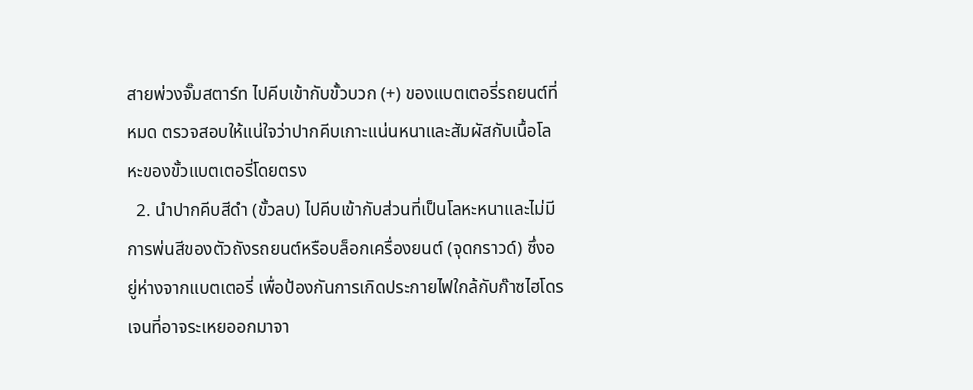สายพ่วงจั๊มสตาร์ท ไปคีบเข้ากับขั้วบวก (+) ของแบตเตอรี่รถยนต์ที่หมด ตรวจสอบให้แน่ใจว่าปากคีบเกาะแน่นหนาและสัมผัสกับเนื้อโลหะของขั้วแบตเตอรี่โดยตรง
  2. นำปากคีบสีดำ (ขั้วลบ) ไปคีบเข้ากับส่วนที่เป็นโลหะหนาและไม่มีการพ่นสีของตัวถังรถยนต์หรือบล็อกเครื่องยนต์ (จุดกราวด์) ซึ่งอยู่ห่างจากแบตเตอรี่ เพื่อป้องกันการเกิดประกายไฟใกล้กับก๊าซไฮโดรเจนที่อาจระเหยออกมาจา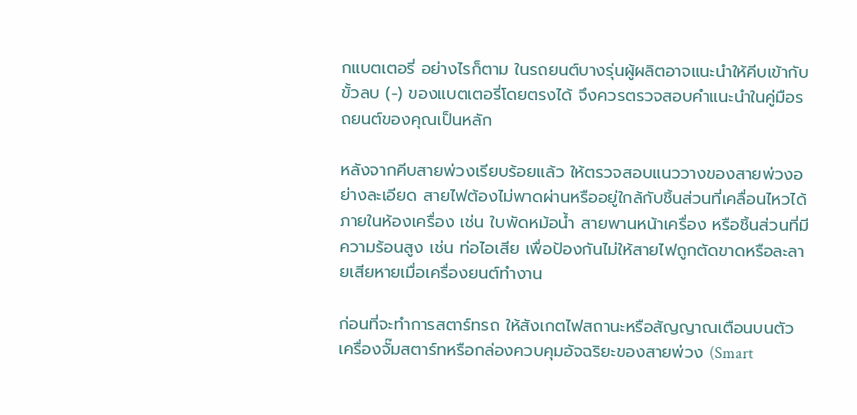กแบตเตอรี่ อย่างไรก็ตาม ในรถยนต์บางรุ่นผู้ผลิตอาจแนะนำให้คีบเข้ากับขั้วลบ (-) ของแบตเตอรี่โดยตรงได้ จึงควรตรวจสอบคำแนะนำในคู่มือรถยนต์ของคุณเป็นหลัก

หลังจากคีบสายพ่วงเรียบร้อยแล้ว ให้ตรวจสอบแนววางของสายพ่วงอย่างละเอียด สายไฟต้องไม่พาดผ่านหรืออยู่ใกล้กับชิ้นส่วนที่เคลื่อนไหวได้ภายในห้องเครื่อง เช่น ใบพัดหม้อน้ำ สายพานหน้าเครื่อง หรือชิ้นส่วนที่มีความร้อนสูง เช่น ท่อไอเสีย เพื่อป้องกันไม่ให้สายไฟถูกตัดขาดหรือละลายเสียหายเมื่อเครื่องยนต์ทำงาน

ก่อนที่จะทำการสตาร์ทรถ ให้สังเกตไฟสถานะหรือสัญญาณเตือนบนตัวเครื่องจั๊มสตาร์ทหรือกล่องควบคุมอัจฉริยะของสายพ่วง (Smart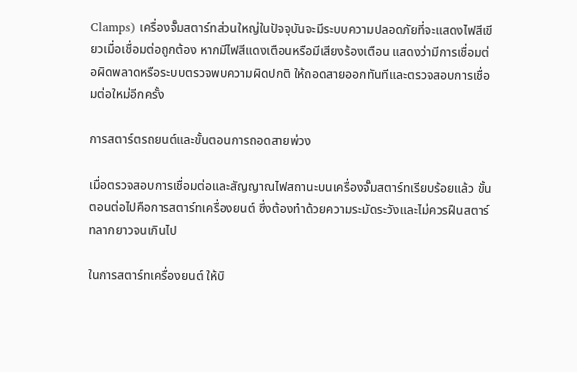Clamps) เครื่องจั๊มสตาร์ทส่วนใหญ่ในปัจจุบันจะมีระบบความปลอดภัยที่จะแสดงไฟสีเขียวเมื่อเชื่อมต่อถูกต้อง หากมีไฟสีแดงเตือนหรือมีเสียงร้องเตือน แสดงว่ามีการเชื่อมต่อผิดพลาดหรือระบบตรวจพบความผิดปกติ ให้ถอดสายออกทันทีและตรวจสอบการเชื่อมต่อใหม่อีกครั้ง

การสตาร์ตรถยนต์และขั้นตอนการถอดสายพ่วง

เมื่อตรวจสอบการเชื่อมต่อและสัญญาณไฟสถานะบนเครื่องจั๊มสตาร์ทเรียบร้อยแล้ว ขั้นตอนต่อไปคือการสตาร์ทเครื่องยนต์ ซึ่งต้องทำด้วยความระมัดระวังและไม่ควรฝืนสตาร์ทลากยาวจนเกินไป

ในการสตาร์ทเครื่องยนต์ ให้บิ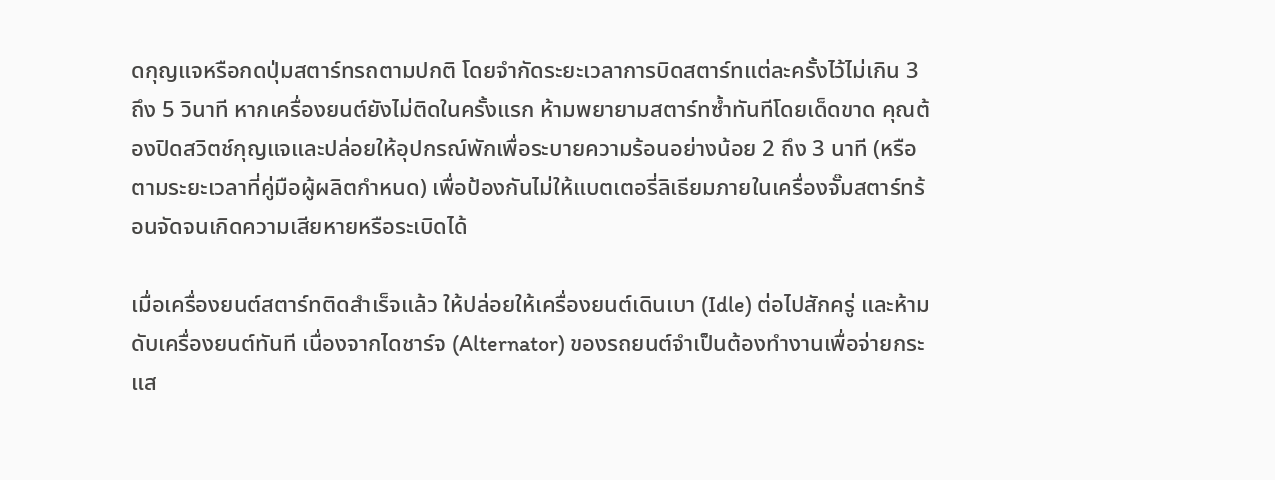ดกุญแจหรือกดปุ่มสตาร์ทรถตามปกติ โดยจำกัดระยะเวลาการบิดสตาร์ทแต่ละครั้งไว้ไม่เกิน 3 ถึง 5 วินาที หากเครื่องยนต์ยังไม่ติดในครั้งแรก ห้ามพยายามสตาร์ทซ้ำทันทีโดยเด็ดขาด คุณต้องปิดสวิตช์กุญแจและปล่อยให้อุปกรณ์พักเพื่อระบายความร้อนอย่างน้อย 2 ถึง 3 นาที (หรือตามระยะเวลาที่คู่มือผู้ผลิตกำหนด) เพื่อป้องกันไม่ให้แบตเตอรี่ลิเธียมภายในเครื่องจั๊มสตาร์ทร้อนจัดจนเกิดความเสียหายหรือระเบิดได้

เมื่อเครื่องยนต์สตาร์ทติดสำเร็จแล้ว ให้ปล่อยให้เครื่องยนต์เดินเบา (Idle) ต่อไปสักครู่ และห้ามดับเครื่องยนต์ทันที เนื่องจากไดชาร์จ (Alternator) ของรถยนต์จำเป็นต้องทำงานเพื่อจ่ายกระแส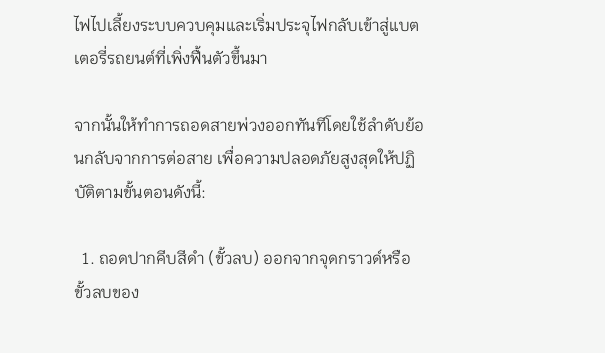ไฟไปเลี้ยงระบบควบคุมและเริ่มประจุไฟกลับเข้าสู่แบตเตอรี่รถยนต์ที่เพิ่งฟื้นตัวขึ้นมา

จากนั้นให้ทำการถอดสายพ่วงออกทันทีโดยใช้ลำดับย้อนกลับจากการต่อสาย เพื่อความปลอดภัยสูงสุดให้ปฏิบัติตามขั้นตอนดังนี้:

  1. ถอดปากคีบสีดำ (ขั้วลบ) ออกจากจุดกราวด์หรือขั้วลบของ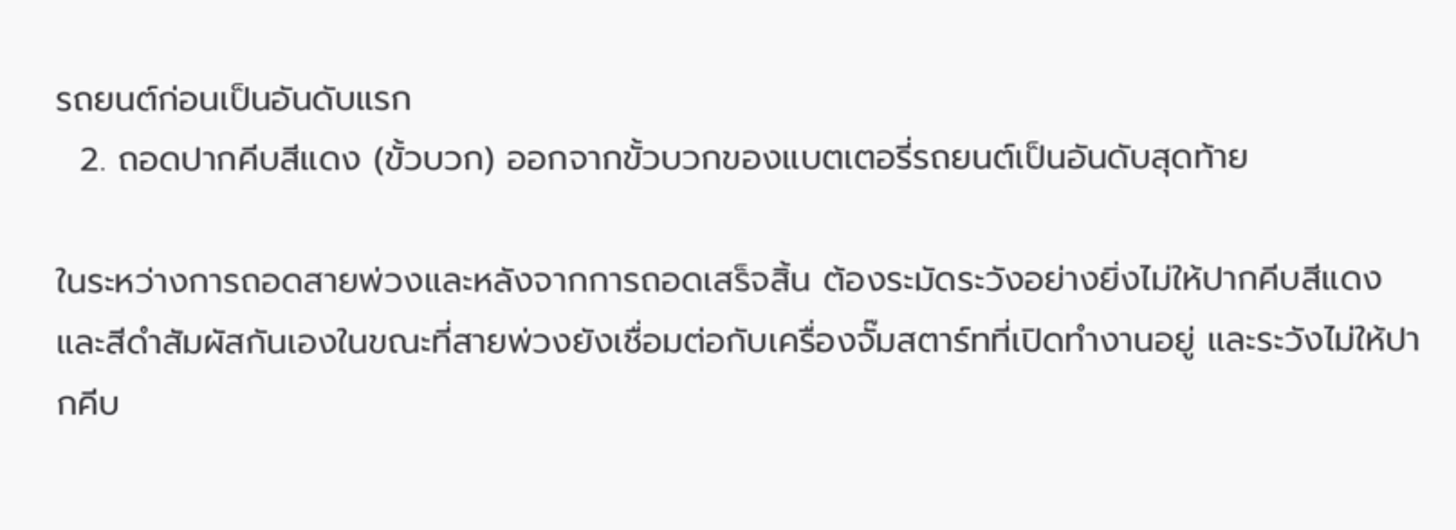รถยนต์ก่อนเป็นอันดับแรก
  2. ถอดปากคีบสีแดง (ขั้วบวก) ออกจากขั้วบวกของแบตเตอรี่รถยนต์เป็นอันดับสุดท้าย

ในระหว่างการถอดสายพ่วงและหลังจากการถอดเสร็จสิ้น ต้องระมัดระวังอย่างยิ่งไม่ให้ปากคีบสีแดงและสีดำสัมผัสกันเองในขณะที่สายพ่วงยังเชื่อมต่อกับเครื่องจั๊มสตาร์ทที่เปิดทำงานอยู่ และระวังไม่ให้ปากคีบ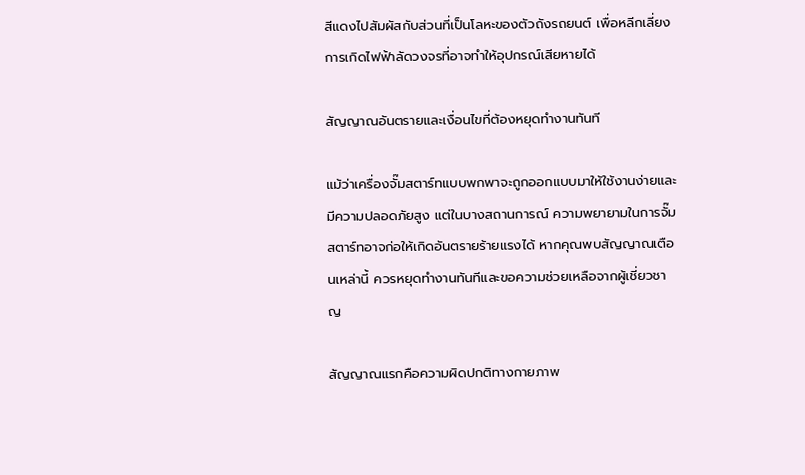สีแดงไปสัมผัสกับส่วนที่เป็นโลหะของตัวถังรถยนต์ เพื่อหลีกเลี่ยงการเกิดไฟฟ้าลัดวงจรที่อาจทำให้อุปกรณ์เสียหายได้

สัญญาณอันตรายและเงื่อนไขที่ต้องหยุดทำงานทันที

แม้ว่าเครื่องจั๊มสตาร์ทแบบพกพาจะถูกออกแบบมาให้ใช้งานง่ายและมีความปลอดภัยสูง แต่ในบางสถานการณ์ ความพยายามในการจั๊มสตาร์ทอาจก่อให้เกิดอันตรายร้ายแรงได้ หากคุณพบสัญญาณเตือนเหล่านี้ ควรหยุดทำงานทันทีและขอความช่วยเหลือจากผู้เชี่ยวชาญ

สัญญาณแรกคือความผิดปกติทางกายภาพ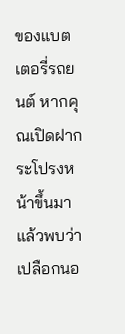ของแบตเตอรี่รถยนต์ หากคุณเปิดฝากระโปรงหน้าขึ้นมาแล้วพบว่าเปลือกนอ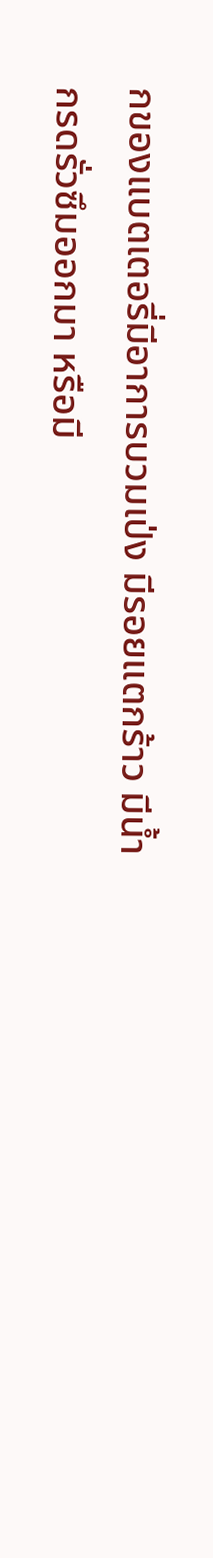กของแบตเตอรี่มีอาการบวมเป่ง มีรอยแตกร้าว มีน้ำกรดรั่วซึมออกมา หรือมี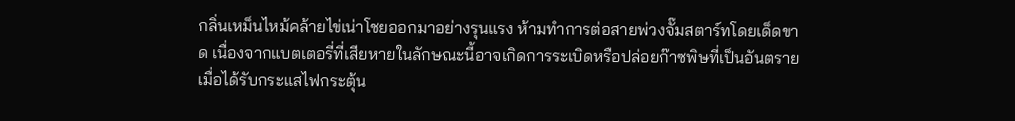กลิ่นเหม็นไหม้คล้ายไข่เน่าโชยออกมาอย่างรุนแรง ห้ามทำการต่อสายพ่วงจั๊มสตาร์ทโดยเด็ดขาด เนื่องจากแบตเตอรี่ที่เสียหายในลักษณะนี้อาจเกิดการระเบิดหรือปล่อยก๊าซพิษที่เป็นอันตรายเมื่อได้รับกระแสไฟกระตุ้น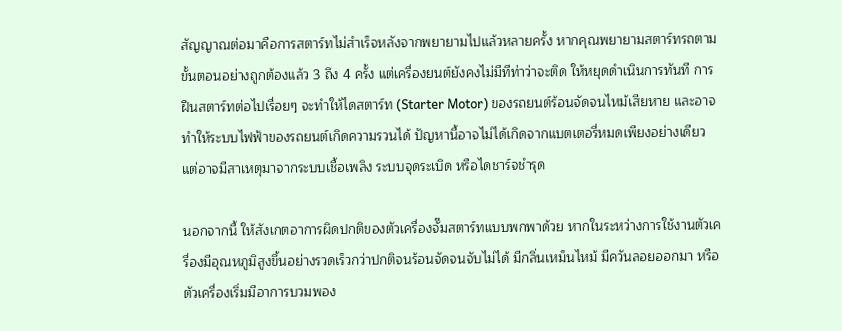สัญญาณต่อมาคือการสตาร์ทไม่สำเร็จหลังจากพยายามไปแล้วหลายครั้ง หากคุณพยายามสตาร์ทรถตามขั้นตอนอย่างถูกต้องแล้ว 3 ถึง 4 ครั้ง แต่เครื่องยนต์ยังคงไม่มีทีท่าว่าจะติด ให้หยุดดำเนินการทันที การฝืนสตาร์ทต่อไปเรื่อยๆ จะทำให้ไดสตาร์ท (Starter Motor) ของรถยนต์ร้อนจัดจนไหม้เสียหาย และอาจทำให้ระบบไฟฟ้าของรถยนต์เกิดความรวนได้ ปัญหานี้อาจไม่ได้เกิดจากแบตเตอรี่หมดเพียงอย่างเดียว แต่อาจมีสาเหตุมาจากระบบเชื้อเพลิง ระบบจุดระเบิด หรือไดชาร์จชำรุด

นอกจากนี้ ให้สังเกตอาการผิดปกติของตัวเครื่องจั๊มสตาร์ทแบบพกพาด้วย หากในระหว่างการใช้งานตัวเครื่องมีอุณหภูมิสูงขึ้นอย่างรวดเร็วกว่าปกติจนร้อนจัดจนจับไม่ได้ มีกลิ่นเหม็นไหม้ มีควันลอยออกมา หรือตัวเครื่องเริ่มมีอาการบวมพอง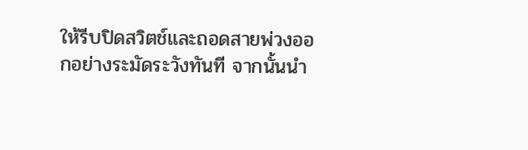ให้รีบปิดสวิตช์และถอดสายพ่วงออกอย่างระมัดระวังทันที จากนั้นนำ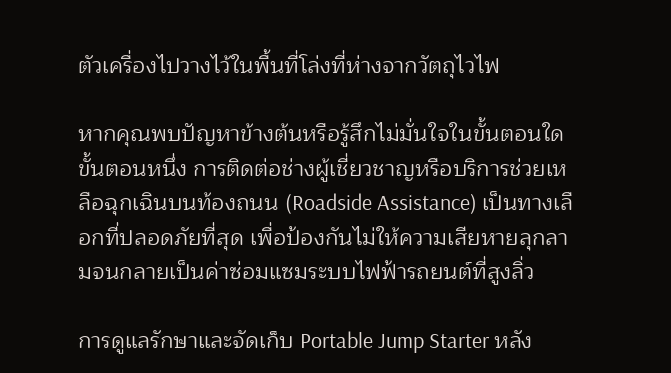ตัวเครื่องไปวางไว้ในพื้นที่โล่งที่ห่างจากวัตถุไวไฟ

หากคุณพบปัญหาข้างต้นหรือรู้สึกไม่มั่นใจในขั้นตอนใดขั้นตอนหนึ่ง การติดต่อช่างผู้เชี่ยวชาญหรือบริการช่วยเหลือฉุกเฉินบนท้องถนน (Roadside Assistance) เป็นทางเลือกที่ปลอดภัยที่สุด เพื่อป้องกันไม่ให้ความเสียหายลุกลามจนกลายเป็นค่าซ่อมแซมระบบไฟฟ้ารถยนต์ที่สูงลิ่ว

การดูแลรักษาและจัดเก็บ Portable Jump Starter หลัง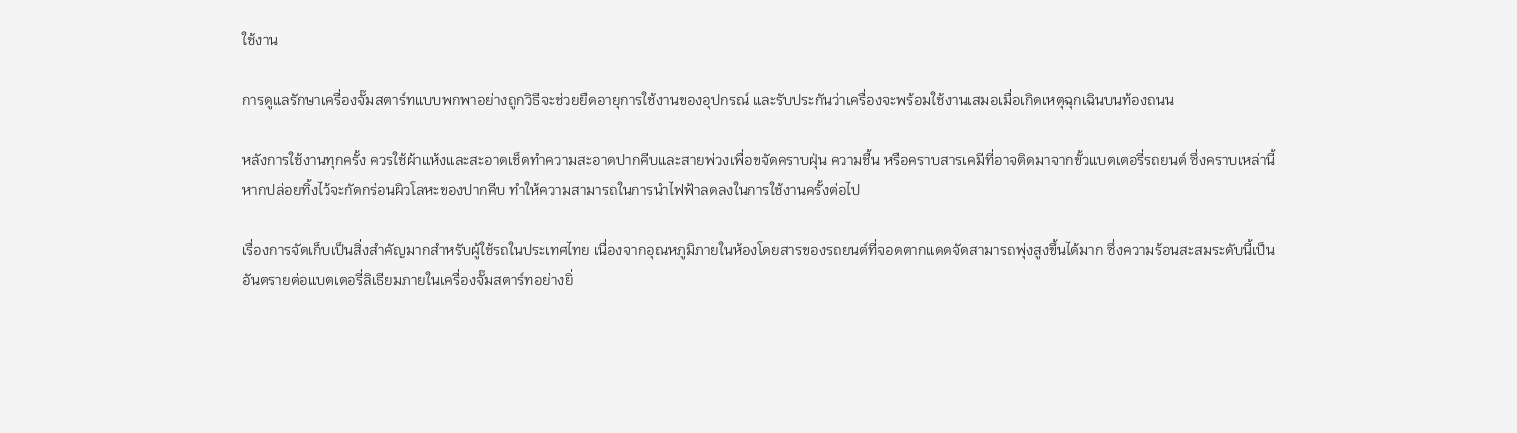ใช้งาน

การดูแลรักษาเครื่องจั๊มสตาร์ทแบบพกพาอย่างถูกวิธีจะช่วยยืดอายุการใช้งานของอุปกรณ์ และรับประกันว่าเครื่องจะพร้อมใช้งานเสมอเมื่อเกิดเหตุฉุกเฉินบนท้องถนน

หลังการใช้งานทุกครั้ง ควรใช้ผ้าแห้งและสะอาดเช็ดทำความสะอาดปากคีบและสายพ่วงเพื่อขจัดคราบฝุ่น ความชื้น หรือคราบสารเคมีที่อาจติดมาจากขั้วแบตเตอรี่รถยนต์ ซึ่งคราบเหล่านี้หากปล่อยทิ้งไว้จะกัดกร่อนผิวโลหะของปากคีบ ทำให้ความสามารถในการนำไฟฟ้าลดลงในการใช้งานครั้งต่อไป

เรื่องการจัดเก็บเป็นสิ่งสำคัญมากสำหรับผู้ใช้รถในประเทศไทย เนื่องจากอุณหภูมิภายในห้องโดยสารของรถยนต์ที่จอดตากแดดจัดสามารถพุ่งสูงขึ้นได้มาก ซึ่งความร้อนสะสมระดับนี้เป็นอันตรายต่อแบตเตอรี่ลิเธียมภายในเครื่องจั๊มสตาร์ทอย่างยิ่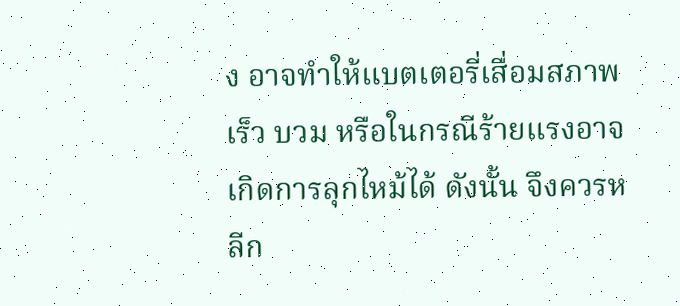ง อาจทำให้แบตเตอรี่เสื่อมสภาพเร็ว บวม หรือในกรณีร้ายแรงอาจเกิดการลุกไหม้ได้ ดังนั้น จึงควรหลีก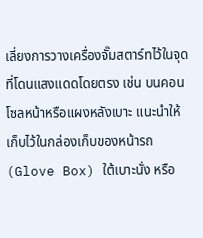เลี่ยงการวางเครื่องจั๊มสตาร์ทไว้ในจุดที่โดนแสงแดดโดยตรง เช่น บนคอนโซลหน้าหรือแผงหลังเบาะ แนะนำให้เก็บไว้ในกล่องเก็บของหน้ารถ (Glove Box) ใต้เบาะนั่ง หรือ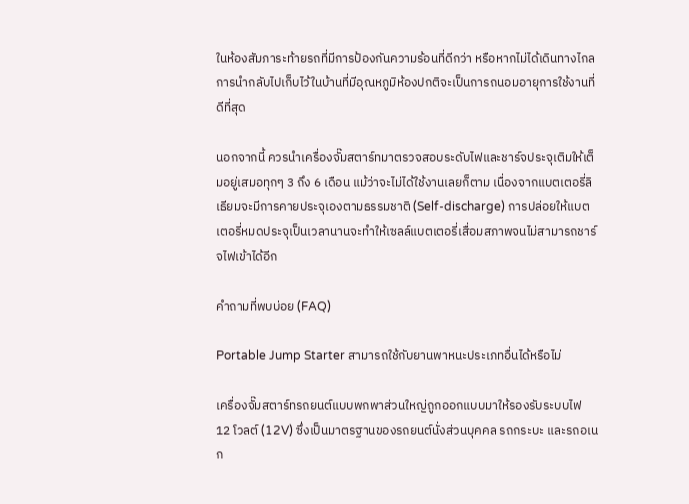ในห้องสัมภาระท้ายรถที่มีการป้องกันความร้อนที่ดีกว่า หรือหากไม่ได้เดินทางไกล การนำกลับไปเก็บไว้ในบ้านที่มีอุณหภูมิห้องปกติจะเป็นการถนอมอายุการใช้งานที่ดีที่สุด

นอกจากนี้ ควรนำเครื่องจั๊มสตาร์ทมาตรวจสอบระดับไฟและชาร์จประจุเติมให้เต็มอยู่เสมอทุกๆ 3 ถึง 6 เดือน แม้ว่าจะไม่ได้ใช้งานเลยก็ตาม เนื่องจากแบตเตอรี่ลิเธียมจะมีการคายประจุเองตามธรรมชาติ (Self-discharge) การปล่อยให้แบตเตอรี่หมดประจุเป็นเวลานานจะทำให้เซลล์แบตเตอรี่เสื่อมสภาพจนไม่สามารถชาร์จไฟเข้าได้อีก

คำถามที่พบบ่อย (FAQ)

Portable Jump Starter สามารถใช้กับยานพาหนะประเภทอื่นได้หรือไม่

เครื่องจั๊มสตาร์ทรถยนต์แบบพกพาส่วนใหญ่ถูกออกแบบมาให้รองรับระบบไฟ 12 โวลต์ (12V) ซึ่งเป็นมาตรฐานของรถยนต์นั่งส่วนบุคคล รถกระบะ และรถอเนก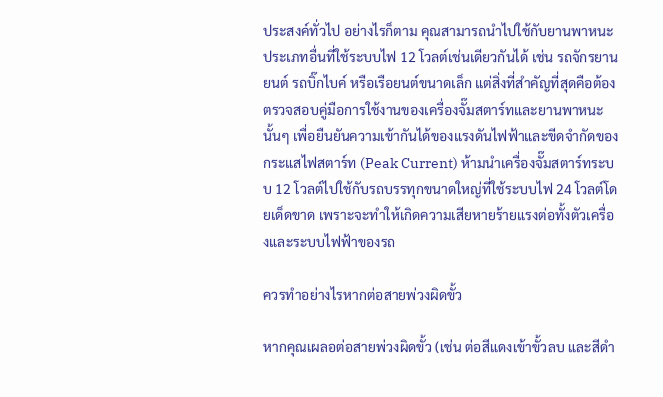ประสงค์ทั่วไป อย่างไรก็ตาม คุณสามารถนำไปใช้กับยานพาหนะประเภทอื่นที่ใช้ระบบไฟ 12 โวลต์เช่นเดียวกันได้ เช่น รถจักรยานยนต์ รถบิ๊กไบค์ หรือเรือยนต์ขนาดเล็ก แต่สิ่งที่สำคัญที่สุดคือต้องตรวจสอบคู่มือการใช้งานของเครื่องจั๊มสตาร์ทและยานพาหนะนั้นๆ เพื่อยืนยันความเข้ากันได้ของแรงดันไฟฟ้าและขีดจำกัดของกระแสไฟสตาร์ท (Peak Current) ห้ามนำเครื่องจั๊มสตาร์ทระบบ 12 โวลต์ไปใช้กับรถบรรทุกขนาดใหญ่ที่ใช้ระบบไฟ 24 โวลต์โดยเด็ดขาด เพราะจะทำให้เกิดความเสียหายร้ายแรงต่อทั้งตัวเครื่องและระบบไฟฟ้าของรถ

ควรทำอย่างไรหากต่อสายพ่วงผิดขั้ว

หากคุณเผลอต่อสายพ่วงผิดขั้ว (เช่น ต่อสีแดงเข้าขั้วลบ และสีดำ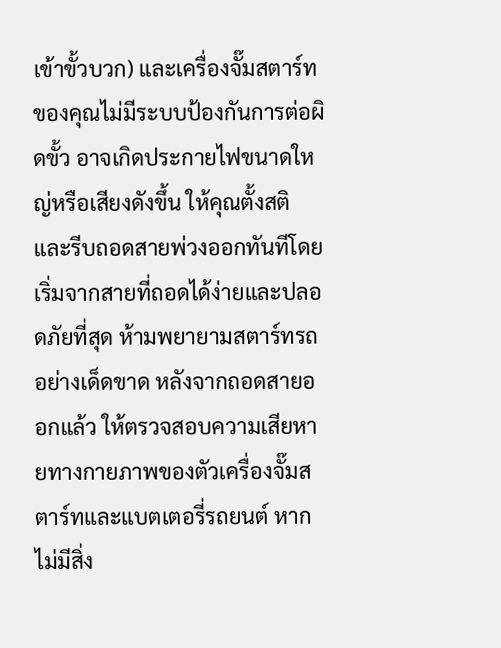เข้าขั้วบวก) และเครื่องจั๊มสตาร์ทของคุณไม่มีระบบป้องกันการต่อผิดขั้ว อาจเกิดประกายไฟขนาดใหญ่หรือเสียงดังขึ้น ให้คุณตั้งสติและรีบถอดสายพ่วงออกทันทีโดยเริ่มจากสายที่ถอดได้ง่ายและปลอดภัยที่สุด ห้ามพยายามสตาร์ทรถอย่างเด็ดขาด หลังจากถอดสายออกแล้ว ให้ตรวจสอบความเสียหายทางกายภาพของตัวเครื่องจั๊มสตาร์ทและแบตเตอรี่รถยนต์ หากไม่มีสิ่ง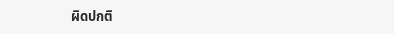ผิดปกติ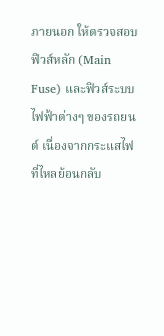ภายนอก ให้ตรวจสอบฟิวส์หลัก (Main Fuse) และฟิวส์ระบบไฟฟ้าต่างๆ ของรถยนต์ เนื่องจากกระแสไฟที่ไหลย้อนกลับ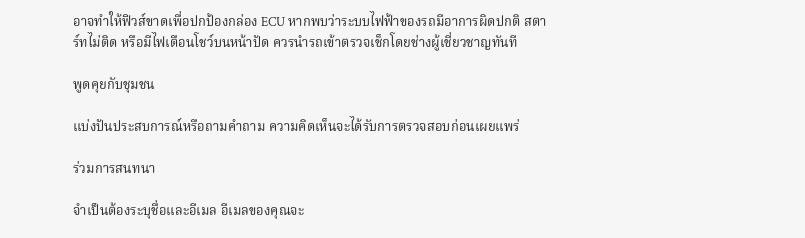อาจทำให้ฟิวส์ขาดเพื่อปกป้องกล่อง ECU หากพบว่าระบบไฟฟ้าของรถมีอาการผิดปกติ สตาร์ทไม่ติด หรือมีไฟเตือนโชว์บนหน้าปัด ควรนำรถเข้าตรวจเช็กโดยช่างผู้เชี่ยวชาญทันที

พูดคุยกับชุมชน

แบ่งปันประสบการณ์หรือถามคำถาม ความคิดเห็นจะได้รับการตรวจสอบก่อนเผยแพร่

ร่วมการสนทนา

จำเป็นต้องระบุชื่อและอีเมล อีเมลของคุณจะ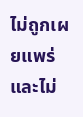ไม่ถูกเผยแพร่ และไม่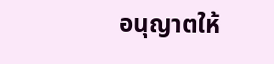อนุญาตให้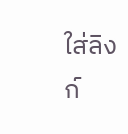ใส่ลิงก์